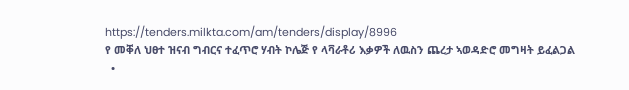https://tenders.milkta.com/am/tenders/display/8996
የ መቐለ ህፀተ ዝናብ ግብርና ተፈጥሮ ሃብት ኮሌጅ የ ላቫራቶሪ እቃዎች ለዉስን ጨረታ ኣወዳድሮ መግዛት ይፈልጋል
  •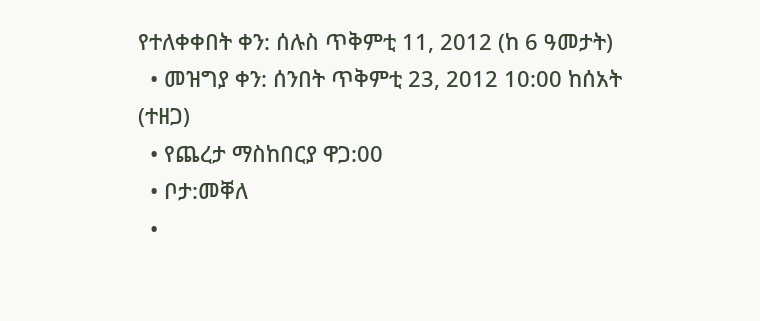የተለቀቀበት ቀን: ሰሉስ ጥቅምቲ 11, 2012 (ከ 6 ዓመታት)
  • መዝግያ ቀን: ሰንበት ጥቅምቲ 23, 2012 10:00 ከሰአት (ተዘጋ)
  • የጨረታ ማስከበርያ ዋጋ:00
  • ቦታ:መቐለ
  •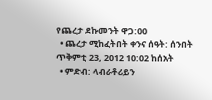የጨረታ ደኩመንት ዋጋ:00
  • ጨረታ ሚከፈትበት ቀንና ሰዓት: ሰንበት ጥቅምቲ 23, 2012 10:02 ከሰአት
  • ምድብ: ላብራቶሪይን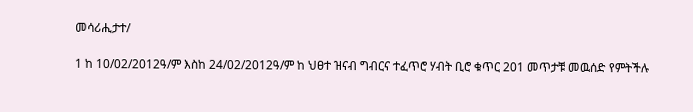መሳሪሒታተ/

1 ከ 10/02/2012ዓ/ም እስከ 24/02/2012ዓ/ም ከ ህፀተ ዝናብ ግብርና ተፈጥሮ ሃብት ቢሮ ቁጥር 201 መጥታቹ መዉሰድ የምትችሉ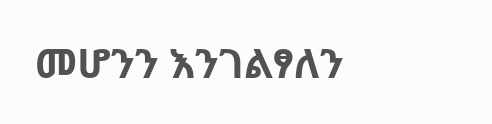መሆንን እንገልፃለን